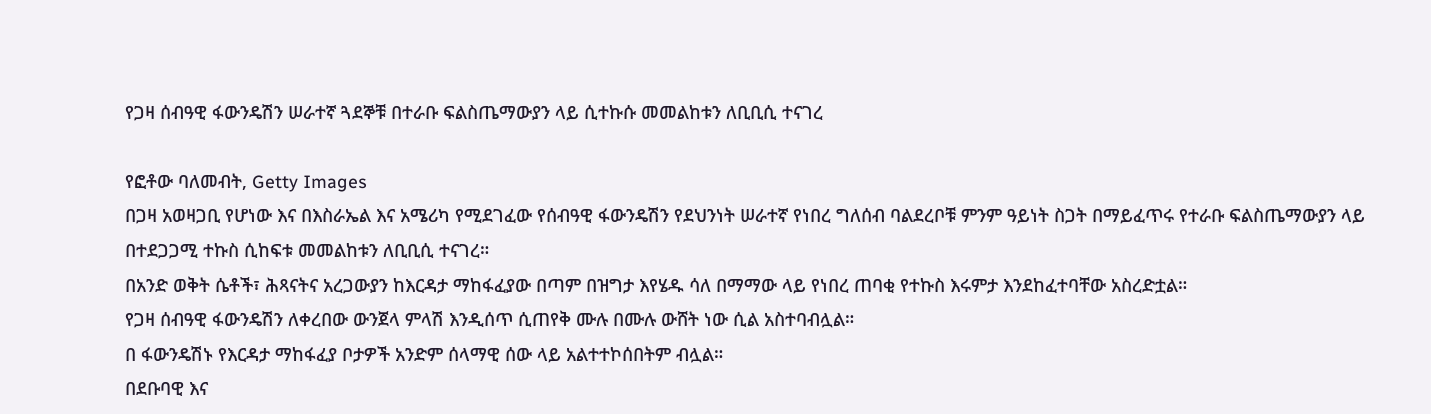የጋዛ ሰብዓዊ ፋውንዴሽን ሠራተኛ ጓደኞቹ በተራቡ ፍልስጤማውያን ላይ ሲተኩሱ መመልከቱን ለቢቢሲ ተናገረ

የፎቶው ባለመብት, Getty Images
በጋዛ አወዛጋቢ የሆነው እና በእስራኤል እና አሜሪካ የሚደገፈው የሰብዓዊ ፋውንዴሽን የደህንነት ሠራተኛ የነበረ ግለሰብ ባልደረቦቹ ምንም ዓይነት ስጋት በማይፈጥሩ የተራቡ ፍልስጤማውያን ላይ በተደጋጋሚ ተኩስ ሲከፍቱ መመልከቱን ለቢቢሲ ተናገረ።
በአንድ ወቅት ሴቶች፣ ሕጻናትና አረጋውያን ከእርዳታ ማከፋፈያው በጣም በዝግታ እየሄዱ ሳለ በማማው ላይ የነበረ ጠባቂ የተኩስ እሩምታ እንደከፈተባቸው አስረድቷል።
የጋዛ ሰብዓዊ ፋውንዴሽን ለቀረበው ውንጀላ ምላሽ እንዲሰጥ ሲጠየቅ ሙሉ በሙሉ ውሸት ነው ሲል አስተባብሏል።
በ ፋውንዴሽኑ የእርዳታ ማከፋፈያ ቦታዎች አንድም ሰላማዊ ሰው ላይ አልተተኮሰበትም ብሏል።
በደቡባዊ እና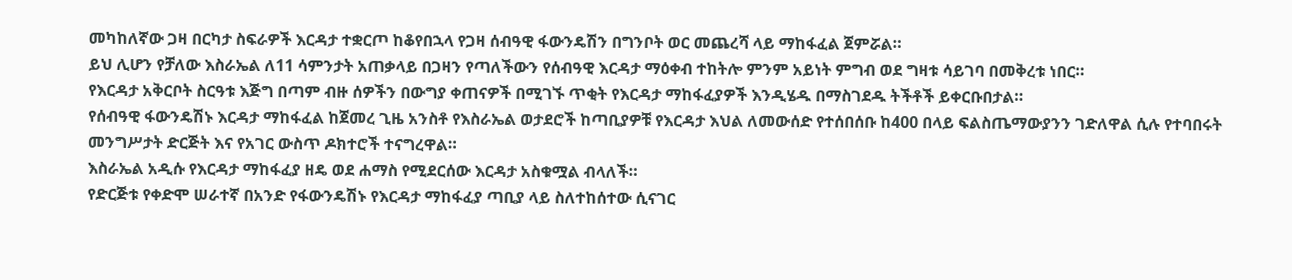መካከለኛው ጋዛ በርካታ ስፍራዎች እርዳታ ተቋርጦ ከቆየበኋላ የጋዛ ሰብዓዊ ፋውንዴሽን በግንቦት ወር መጨረሻ ላይ ማከፋፈል ጀምሯል።
ይህ ሊሆን የቻለው እስራኤል ለ11 ሳምንታት አጠቃላይ በጋዛን የጣለችውን የሰብዓዊ እርዳታ ማዕቀብ ተከትሎ ምንም አይነት ምግብ ወደ ግዛቱ ሳይገባ በመቅረቱ ነበር።
የእርዳታ አቅርቦት ስርዓቱ እጅግ በጣም ብዙ ሰዎችን በውግያ ቀጠናዎች በሚገኙ ጥቂት የእርዳታ ማከፋፈያዎች እንዲሄዱ በማስገደዱ ትችቶች ይቀርቡበታል።
የሰብዓዊ ፋውንዴሽኑ እርዳታ ማከፋፈል ከጀመረ ጊዜ አንስቶ የእስራኤል ወታደሮች ከጣቢያዎቹ የእርዳታ እህል ለመውሰድ የተሰበሰቡ ከ400 በላይ ፍልስጤማውያንን ገድለዋል ሲሉ የተባበሩት መንግሥታት ድርጅት እና የአገር ውስጥ ዶክተሮች ተናግረዋል።
እስራኤል አዲሱ የእርዳታ ማከፋፈያ ዘዴ ወደ ሐማስ የሚደርሰው እርዳታ አስቁሟል ብላለች።
የድርጅቱ የቀድሞ ሠራተኛ በአንድ የፋውንዴሽኑ የእርዳታ ማከፋፈያ ጣቢያ ላይ ስለተከሰተው ሲናገር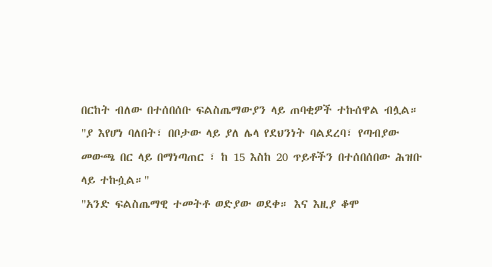በርከት ብለው በተሰበሰቡ ፍልስጤማውያን ላይ ጠባቂዎች ተኩሰዋል ብሏል።
"ያ እየሆነ ባለበት፣ በቦታው ላይ ያለ ሌላ የደህንነት ባልደረባ፣ የጣብያው መውጫ በር ላይ በማነጣጠር ፣ ከ 15 እስከ 20 ጥይቶችን በተሰበሰበው ሕዝቡ ላይ ተኩሷል።"
"አንድ ፍልስጤማዊ ተመትቶ ወድያው ወደቀ። እና እዚያ ቆሞ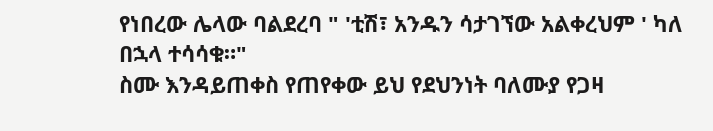የነበረው ሌላው ባልደረባ " 'ቲሽ፣ አንዱን ሳታገኘው አልቀረህም ' ካለ በኋላ ተሳሳቁ።"
ስሙ እንዳይጠቀስ የጠየቀው ይህ የደህንነት ባለሙያ የጋዛ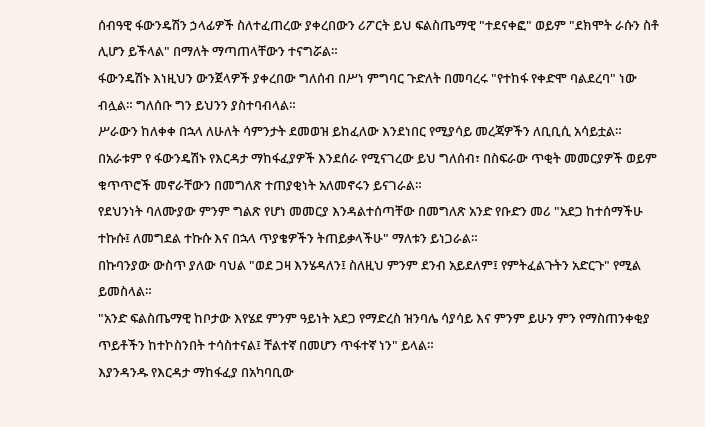ሰብዓዊ ፋውንዴሽን ኃላፊዎች ስለተፈጠረው ያቀረበውን ሪፖርት ይህ ፍልስጤማዊ "ተደናቀፎ" ወይም "ደክሞት ራሱን ስቶ ሊሆን ይችላል" በማለት ማጣጠላቸውን ተናግሯል።
ፋውንዴሽኑ እነዚህን ውንጀላዎች ያቀረበው ግለሰብ በሥነ ምግባር ጉድለት በመባረሩ "የተከፋ የቀድሞ ባልደረባ" ነው ብሏል። ግለሰቡ ግን ይህንን ያስተባብላል።
ሥራውን ከለቀቀ በኋላ ለሁለት ሳምንታት ደመወዝ ይከፈለው እንደነበር የሚያሳይ መረጃዎችን ለቢቢሲ አሳይቷል።
በአራቱም የ ፋውንዴሽኑ የእርዳታ ማከፋፈያዎች እንደሰራ የሚናገረው ይህ ግለሰብ፣ በስፍራው ጥቂት መመርያዎች ወይም ቁጥጥሮች መኖራቸውን በመግለጽ ተጠያቂነት አለመኖሩን ይናገራል።
የደህንነት ባለሙያው ምንም ግልጽ የሆነ መመርያ እንዳልተሰጣቸው በመግለጽ አንድ የቡድን መሪ "አደጋ ከተሰማችሁ ተኩሱ፤ ለመግደል ተኩሱ እና በኋላ ጥያቄዎችን ትጠይቃላችሁ" ማለቱን ይነጋራል።
በኩባንያው ውስጥ ያለው ባህል "ወደ ጋዛ እንሄዳለን፤ ስለዚህ ምንም ደንብ አይደለም፤ የምትፈልጉትን አድርጉ" የሚል ይመስላል።
"አንድ ፍልስጤማዊ ከቦታው እየሄደ ምንም ዓይነት አደጋ የማድረስ ዝንባሌ ሳያሳይ እና ምንም ይሁን ምን የማስጠንቀቂያ ጥይቶችን ከተኮስንበት ተሳስተናል፤ ቸልተኛ በመሆን ጥፋተኛ ነን" ይላል።
እያንዳንዱ የእርዳታ ማከፋፈያ በአካባቢው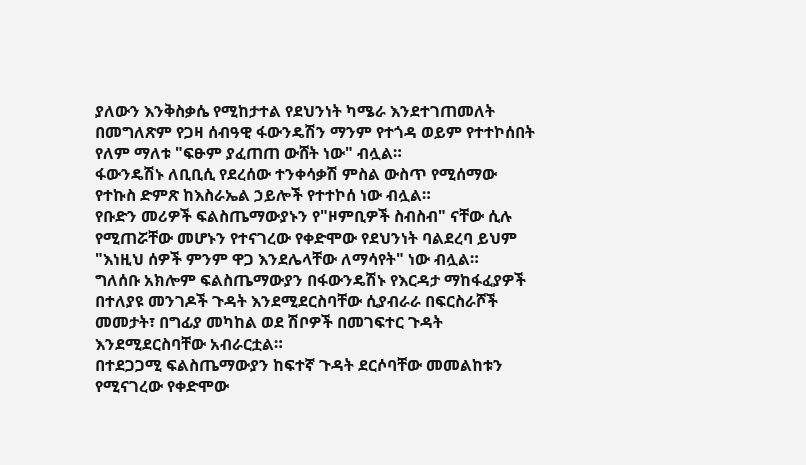ያለውን እንቅስቃሴ የሚከታተል የደህንነት ካሜራ እንደተገጠመለት በመግለጽም የጋዛ ሰብዓዊ ፋውንዴሽን ማንም የተጎዳ ወይም የተተኮሰበት የለም ማለቱ "ፍፁም ያፈጠጠ ውሸት ነው" ብሏል።
ፋውንዴሽኑ ለቢቢሲ የደረሰው ተንቀሳቃሽ ምስል ውስጥ የሚሰማው የተኩስ ድምጽ ከእስራኤል ኃይሎች የተተኮሰ ነው ብሏል።
የቡድን መሪዎች ፍልስጤማውያኑን የ"ዞምቢዎች ስብስብ" ናቸው ሲሉ የሚጠሯቸው መሆኑን የተናገረው የቀድሞው የደህንነት ባልደረባ ይህም "እነዚህ ሰዎች ምንም ዋጋ እንደሌላቸው ለማሳየት" ነው ብሏል።
ግለሰቡ አክሎም ፍልስጤማውያን በፋውንዴሽኑ የእርዳታ ማከፋፈያዎች በተለያዩ መንገዶች ጉዳት እንደሚደርስባቸው ሲያብራራ በፍርስራሾች መመታት፣ በግፊያ መካከል ወደ ሽቦዎች በመገፍተር ጉዳት እንደሚደርስባቸው አብራርቷል።
በተደጋጋሚ ፍልስጤማውያን ከፍተኛ ጉዳት ደርሶባቸው መመልከቱን የሚናገረው የቀድሞው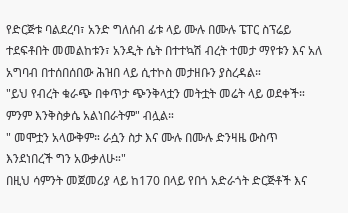የድርጅቱ ባልደረባ፣ አንድ ግለሰብ ፊቱ ላይ ሙሉ በሙሉ ፔፐር ስፕሬይ ተደፍቶበት መመልከቱን፣ አንዲት ሴት በተተኳሽ ብረት ተመታ ማየቱን እና አለ አግባብ በተሰበሰበው ሕዝበ ላይ ሲተኮስ መታዘቡን ያስረዳል።
"ይህ የብረት ቁራጭ በቀጥታ ጭንቅላቷን መትቷት መሬት ላይ ወደቀች። ምንም እንቅስቃሴ አልነበራትም" ብሏል።
" መሞቷን አላውቅም። ራሷን ስታ እና ሙሉ በሙሉ ድንዛዜ ውስጥ እንደነበረች ግን አውቃለሁ።"
በዚህ ሳምንት መጀመሪያ ላይ ከ170 በላይ የበጎ አድራጎት ድርጅቶች እና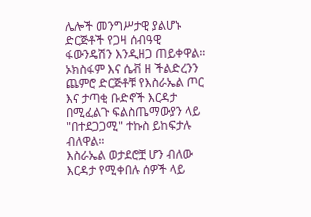ሌሎች መንግሥታዊ ያልሆኑ ድርጅቶች የጋዛ ሰብዓዊ ፋውንዴሽን እንዲዘጋ ጠይቀዋል።
ኦክስፋም እና ሴቭ ዘ ችልድረንን ጨምሮ ድርጅቶቹ የእስራኤል ጦር እና ታጣቂ ቡድኖች እርዳታ በሚፈልጉ ፍልስጤማውያን ላይ "በተደጋጋሚ" ተኩስ ይከፍታሉ ብለዋል።
እስራኤል ወታደሮቿ ሆን ብለው እርዳታ የሚቀበሉ ሰዎች ላይ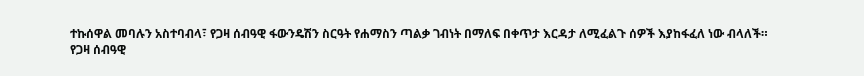ተኩሰዋል መባሉን አስተባብላ፣ የጋዛ ሰብዓዊ ፋውንዴሽን ስርዓት የሐማስን ጣልቃ ገብነት በማለፍ በቀጥታ እርዳታ ለሚፈልጉ ሰዎች እያከፋፈለ ነው ብላለች።
የጋዛ ሰብዓዊ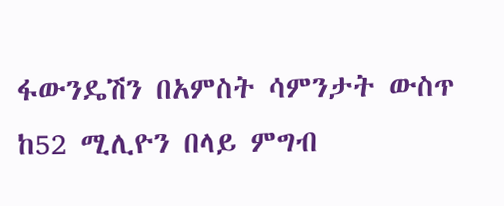ፋውንዴሽን በአምስት ሳምንታት ውስጥ ከ52 ሚሊዮን በላይ ምግብ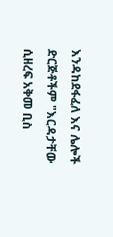እንዳከደፋፈለ እና ሌሎች ድርጅቶችም "እርዳታቸው ሲዘረፍ አቅመ ቢስ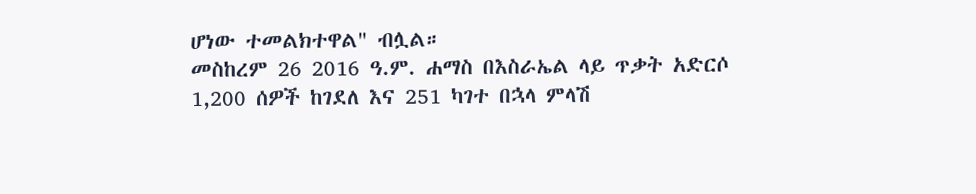ሆነው ተመልክተዋል" ብሏል።
መስከረም 26 2016 ዓ.ም. ሐማስ በእስራኤል ላይ ጥቃት አድርሶ 1,200 ሰዎች ከገደለ እና 251 ካገተ በኋላ ምላሽ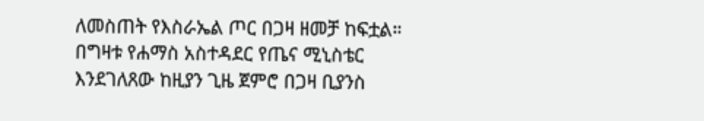ለመስጠት የእስራኤል ጦር በጋዛ ዘመቻ ከፍቷል።
በግዛቱ የሐማስ አስተዳደር የጤና ሚኒስቴር እንደገለጸው ከዚያን ጊዜ ጀምሮ በጋዛ ቢያንስ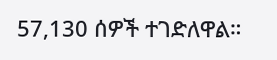57,130 ሰዎች ተገድለዋል።